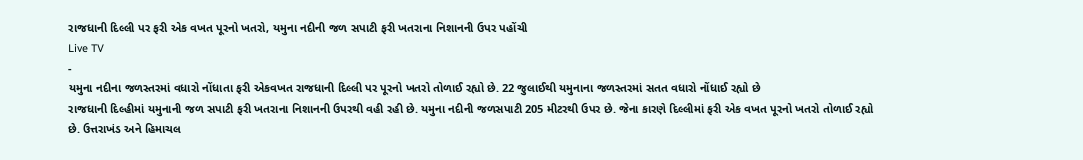રાજધાની દિલ્લી પર ફરી એક વખત પૂરનો ખતરો, યમુના નદીની જળ સપાટી ફરી ખતરાના નિશાનની ઉપર પહોંચી
Live TV
-
યમુના નદીના જળસ્તરમાં વધારો નોંધાતા ફરી એકવખત રાજધાની દિલ્લી પર પૂરનો ખતરો તોળાઈ રહ્યો છે. 22 જુલાઈથી યમુનાના જળસ્તરમાં સતત વધારો નોંધાઈ રહ્યો છે
રાજધાની દિલ્હીમાં યમુનાની જળ સપાટી ફરી ખતરાના નિશાનની ઉપરથી વહી રહી છે. યમુના નદીની જળસપાટી 205 મીટરથી ઉપર છે. જેના કારણે દિલ્લીમાં ફરી એક વખત પૂરનો ખતરો તોળાઈ રહ્યો છે. ઉત્તરાખંડ અને હિમાચલ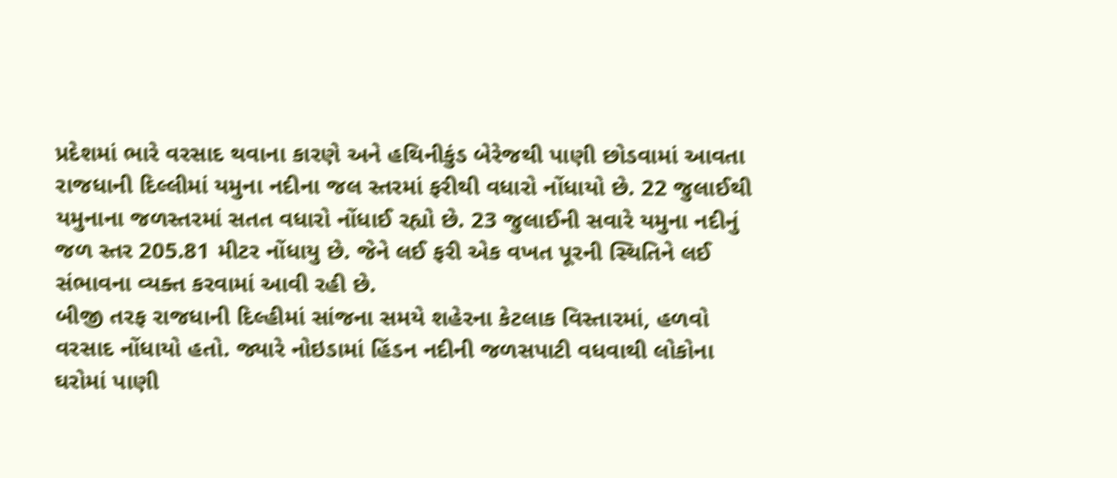પ્રદેશમાં ભારે વરસાદ થવાના કારણે અને હથિનીકુંડ બેરેજથી પાણી છોડવામાં આવતા રાજધાની દિલ્લીમાં યમુના નદીના જલ સ્તરમાં ફરીથી વધારો નોંધાયો છે. 22 જુલાઈથી યમુનાના જળસ્તરમાં સતત વધારો નોંધાઈ રહ્યો છે. 23 જુલાઈની સવારે યમુના નદીનું જળ સ્તર 205.81 મીટર નોંધાયુ છે. જેને લઈ ફરી એક વખત પૂરની સ્થિતિને લઈ સંભાવના વ્યક્ત કરવામાં આવી રહી છે.
બીજી તરફ રાજધાની દિલ્હીમાં સાંજના સમયે શહેરના કેટલાક વિસ્તારમાં, હળવો વરસાદ નોંધાયો હતો. જ્યારે નોઇડામાં હિંડન નદીની જળસપાટી વધવાથી લોકોના ઘરોમાં પાણી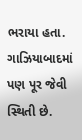ભરાયા હતા. ગાઝિયાબાદમાં પણ પૂર જેવી સ્થિતી છે.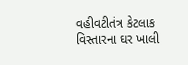વહીવટીતંત્ર કેટલાક વિસ્તારના ઘર ખાલી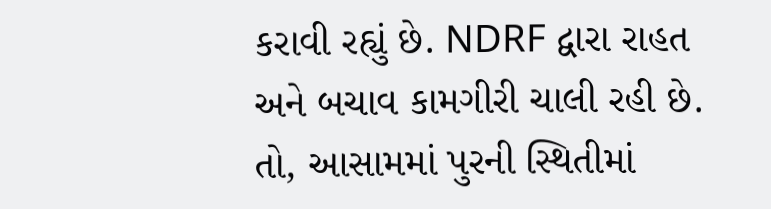કરાવી રહ્યું છે. NDRF દ્વારા રાહત અને બચાવ કામગીરી ચાલી રહી છે. તો, આસામમાં પુરની સ્થિતીમાં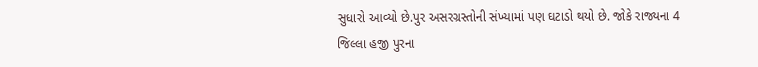સુધારો આવ્યો છે.પુર અસરગ્રસ્તોની સંખ્યામાં પણ ઘટાડો થયો છે. જોકે રાજ્યના 4 જિલ્લા હજી પુરના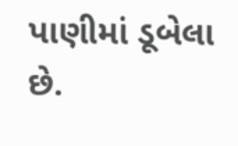પાણીમાં ડૂબેલા છે.